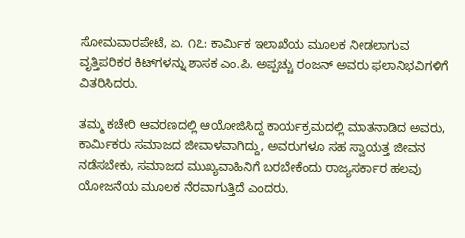ಸೋಮವಾರಪೇಟೆ, ಏ. ೧೭: ಕಾರ್ಮಿಕ ಇಲಾಖೆಯ ಮೂಲಕ ನೀಡಲಾಗುವ ವೃತ್ತಿಪರಿಕರ ಕಿಟ್‌ಗಳನ್ನು ಶಾಸಕ ಎಂ.ಪಿ. ಅಪ್ಪಚ್ಚು ರಂಜನ್ ಅವರು ಫಲಾನಿಭವಿಗಳಿಗೆ ವಿತರಿಸಿದರು.

ತಮ್ಮ ಕಚೇರಿ ಆವರಣದಲ್ಲಿ ಆಯೋಜಿಸಿದ್ದ ಕಾರ್ಯಕ್ರಮದಲ್ಲಿ ಮಾತನಾಡಿದ ಅವರು, ಕಾರ್ಮಿಕರು ಸಮಾಜದ ಜೀವಾಳವಾಗಿದ್ದು, ಅವರುಗಳೂ ಸಹ ಸ್ವಾಯತ್ತ ಜೀವನ ನಡೆಸಬೇಕು, ಸಮಾಜದ ಮುಖ್ಯವಾಹಿನಿಗೆ ಬರಬೇಕೆಂದು ರಾಜ್ಯಸರ್ಕಾರ ಹಲವು ಯೋಜನೆಯ ಮೂಲಕ ನೆರವಾಗುತ್ತಿದೆ ಎಂದರು.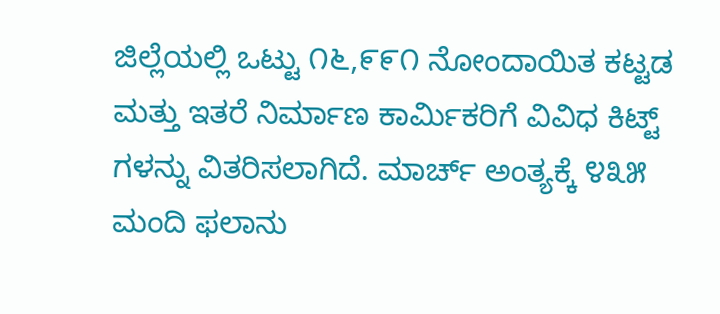ಜಿಲ್ಲೆಯಲ್ಲಿ ಒಟ್ಟು ೧೬,೯೯೧ ನೋಂದಾಯಿತ ಕಟ್ಟಡ ಮತ್ತು ಇತರೆ ನಿರ್ಮಾಣ ಕಾರ್ಮಿಕರಿಗೆ ವಿವಿಧ ಕಿಟ್ಟ್ ಗಳನ್ನು ವಿತರಿಸಲಾಗಿದೆ. ಮಾರ್ಚ್ ಅಂತ್ಯಕ್ಕೆ ೪೩೫ ಮಂದಿ ಫಲಾನು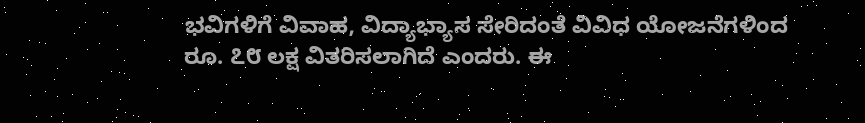ಭವಿಗಳಿಗೆ ವಿವಾಹ, ವಿದ್ಯಾಭ್ಯಾಸ ಸೇರಿದಂತೆ ವಿವಿಧ ಯೋಜನೆಗಳಿಂದ ರೂ. ೭೮ ಲಕ್ಷ ವಿತರಿಸಲಾಗಿದೆ ಎಂದರು. ಈ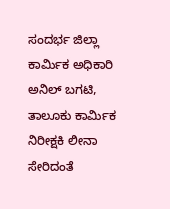ಸಂದರ್ಭ ಜಿಲ್ಲಾ ಕಾರ್ಮಿಕ ಅಧಿಕಾರಿ ಅನಿಲ್ ಬಗಟಿ, ತಾಲೂಕು ಕಾರ್ಮಿಕ ನಿರೀಕ್ಷಕಿ ಲೀನಾ ಸೇರಿದಂತೆ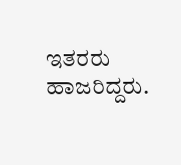ಇತರರು ಹಾಜರಿದ್ದರು.